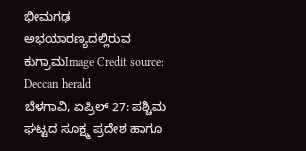ಭೀಮಗಢ ಅಭಯಾರಣ್ಯದಲ್ಲಿರುವ ಕುಗ್ರಾಮImage Credit source: Deccan herald
ಬೆಳಗಾವಿ, ಏಪ್ರಿಲ್ 27: ಪಶ್ಚಿಮ ಘಟ್ಟದ ಸೂಕ್ಷ್ಮ ಪ್ರದೇಶ ಹಾಗೂ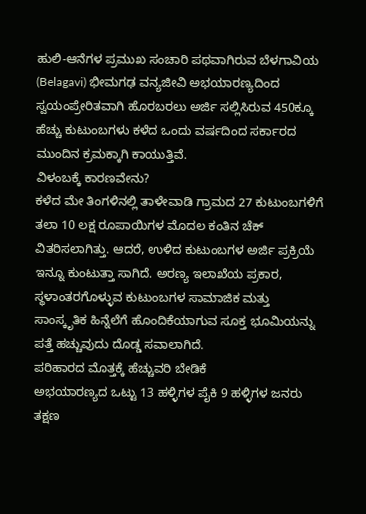ಹುಲಿ-ಆನೆಗಳ ಪ್ರಮುಖ ಸಂಚಾರಿ ಪಥವಾಗಿರುವ ಬೆಳಗಾವಿಯ (Belagavi) ಭೀಮಗಢ ವನ್ಯಜೀವಿ ಅಭಯಾರಣ್ಯದಿಂದ ಸ್ವಯಂಪ್ರೇರಿತವಾಗಿ ಹೊರಬರಲು ಅರ್ಜಿ ಸಲ್ಲಿಸಿರುವ 450ಕ್ಕೂ ಹೆಚ್ಚು ಕುಟುಂಬಗಳು ಕಳೆದ ಒಂದು ವರ್ಷದಿಂದ ಸರ್ಕಾರದ ಮುಂದಿನ ಕ್ರಮಕ್ಕಾಗಿ ಕಾಯುತ್ತಿವೆ.
ವಿಳಂಬಕ್ಕೆ ಕಾರಣವೇನು?
ಕಳೆದ ಮೇ ತಿಂಗಳಿನಲ್ಲಿ ತಾಳೇವಾಡಿ ಗ್ರಾಮದ 27 ಕುಟುಂಬಗಳಿಗೆ ತಲಾ 10 ಲಕ್ಷ ರೂಪಾಯಿಗಳ ಮೊದಲ ಕಂತಿನ ಚೆಕ್ ವಿತರಿಸಲಾಗಿತ್ತು. ಆದರೆ, ಉಳಿದ ಕುಟುಂಬಗಳ ಅರ್ಜಿ ಪ್ರಕ್ರಿಯೆ ಇನ್ನೂ ಕುಂಟುತ್ತಾ ಸಾಗಿದೆ. ಅರಣ್ಯ ಇಲಾಖೆಯ ಪ್ರಕಾರ, ಸ್ಥಳಾಂತರಗೊಳ್ಳುವ ಕುಟುಂಬಗಳ ಸಾಮಾಜಿಕ ಮತ್ತು ಸಾಂಸ್ಕೃತಿಕ ಹಿನ್ನೆಲೆಗೆ ಹೊಂದಿಕೆಯಾಗುವ ಸೂಕ್ತ ಭೂಮಿಯನ್ನು ಪತ್ತೆ ಹಚ್ಚುವುದು ದೊಡ್ಡ ಸವಾಲಾಗಿದೆ.
ಪರಿಹಾರದ ಮೊತ್ತಕ್ಕೆ ಹೆಚ್ಚುವರಿ ಬೇಡಿಕೆ
ಅಭಯಾರಣ್ಯದ ಒಟ್ಟು 13 ಹಳ್ಳಿಗಳ ಪೈಕಿ 9 ಹಳ್ಳಿಗಳ ಜನರು ತಕ್ಷಣ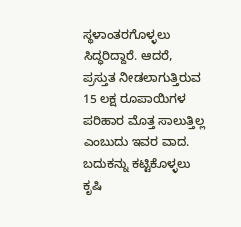ಸ್ಥಳಾಂತರಗೊಳ್ಳಲು ಸಿದ್ಧರಿದ್ದಾರೆ. ಆದರೆ, ಪ್ರಸ್ತುತ ನೀಡಲಾಗುತ್ತಿರುವ 15 ಲಕ್ಷ ರೂಪಾಯಿಗಳ ಪರಿಹಾರ ಮೊತ್ತ ಸಾಲುತ್ತಿಲ್ಲ ಎಂಬುದು ಇವರ ವಾದ. ಬದುಕನ್ನು ಕಟ್ಟಿಕೊಳ್ಳಲು ಕೃಷಿ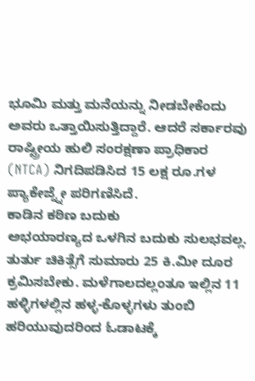ಭೂಮಿ ಮತ್ತು ಮನೆಯನ್ನು ನೀಡಬೇಕೆಂದು ಅವರು ಒತ್ತಾಯಿಸುತ್ತಿದ್ದಾರೆ. ಆದರೆ ಸರ್ಕಾರವು ರಾಷ್ಟ್ರೀಯ ಹುಲಿ ಸಂರಕ್ಷಣಾ ಪ್ರಾಧಿಕಾರ (NTCA) ನಿಗದಿಪಡಿಸಿದ 15 ಲಕ್ಷ ರೂ.ಗಳ ಪ್ಯಾಕೇಜ್ನ್ನೇ ಪರಿಗಣಿಸಿದೆ.
ಕಾಡಿನ ಕಠಿಣ ಬದುಕು
ಅಭಯಾರಣ್ಯದ ಒಳಗಿನ ಬದುಕು ಸುಲಭವಲ್ಲ. ತುರ್ತು ಚಿಕಿತ್ಸೆಗೆ ಸುಮಾರು 25 ಕಿ.ಮೀ ದೂರ ಕ್ರಮಿಸಬೇಕು. ಮಳೆಗಾಲದಲ್ಲಂತೂ ಇಲ್ಲಿನ 11 ಹಳ್ಳಿಗಳಲ್ಲಿನ ಹಳ್ಳ-ಕೊಳ್ಳಗಳು ತುಂಬಿ ಹರಿಯುವುದರಿಂದ ಓಡಾಟಕ್ಕೆ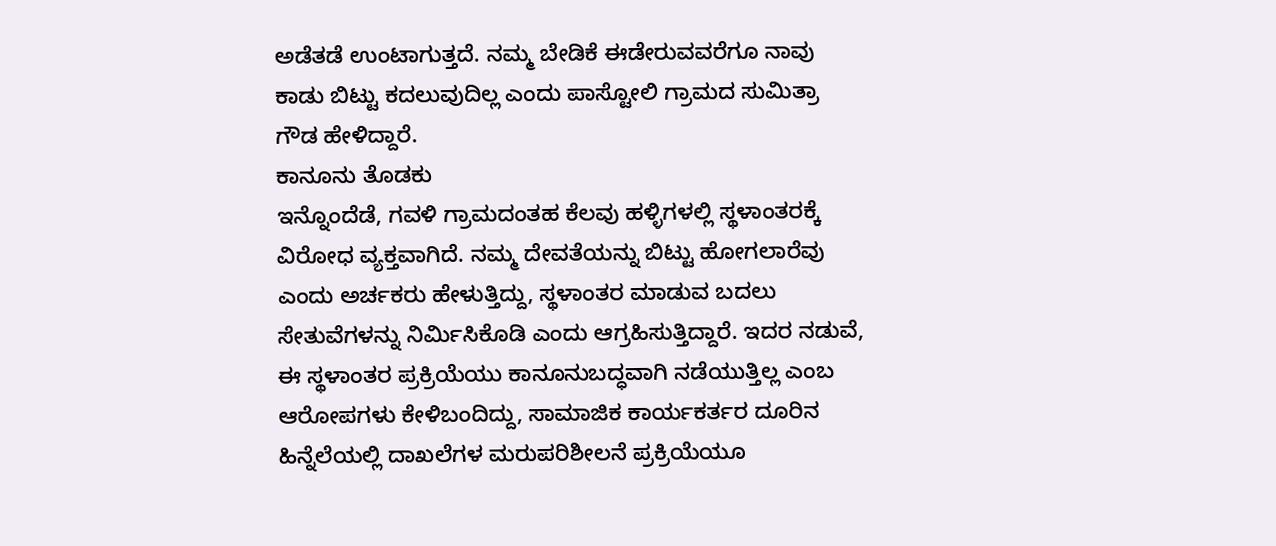ಅಡೆತಡೆ ಉಂಟಾಗುತ್ತದೆ. ನಮ್ಮ ಬೇಡಿಕೆ ಈಡೇರುವವರೆಗೂ ನಾವು ಕಾಡು ಬಿಟ್ಟು ಕದಲುವುದಿಲ್ಲ ಎಂದು ಪಾಸ್ಟೋಲಿ ಗ್ರಾಮದ ಸುಮಿತ್ರಾ ಗೌಡ ಹೇಳಿದ್ದಾರೆ.
ಕಾನೂನು ತೊಡಕು
ಇನ್ನೊಂದೆಡೆ, ಗವಳಿ ಗ್ರಾಮದಂತಹ ಕೆಲವು ಹಳ್ಳಿಗಳಲ್ಲಿ ಸ್ಥಳಾಂತರಕ್ಕೆ ವಿರೋಧ ವ್ಯಕ್ತವಾಗಿದೆ. ನಮ್ಮ ದೇವತೆಯನ್ನು ಬಿಟ್ಟು ಹೋಗಲಾರೆವು ಎಂದು ಅರ್ಚಕರು ಹೇಳುತ್ತಿದ್ದು, ಸ್ಥಳಾಂತರ ಮಾಡುವ ಬದಲು ಸೇತುವೆಗಳನ್ನು ನಿರ್ಮಿಸಿಕೊಡಿ ಎಂದು ಆಗ್ರಹಿಸುತ್ತಿದ್ದಾರೆ. ಇದರ ನಡುವೆ, ಈ ಸ್ಥಳಾಂತರ ಪ್ರಕ್ರಿಯೆಯು ಕಾನೂನುಬದ್ಧವಾಗಿ ನಡೆಯುತ್ತಿಲ್ಲ ಎಂಬ ಆರೋಪಗಳು ಕೇಳಿಬಂದಿದ್ದು, ಸಾಮಾಜಿಕ ಕಾರ್ಯಕರ್ತರ ದೂರಿನ ಹಿನ್ನೆಲೆಯಲ್ಲಿ ದಾಖಲೆಗಳ ಮರುಪರಿಶೀಲನೆ ಪ್ರಕ್ರಿಯೆಯೂ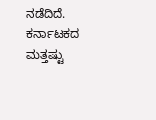ನಡೆದಿದೆ.
ಕರ್ನಾಟಕದ ಮತ್ತಷ್ಟು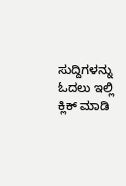ಸುದ್ದಿಗಳನ್ನು ಓದಲು ಇಲ್ಲಿ ಕ್ಲಿಕ್ ಮಾಡಿ